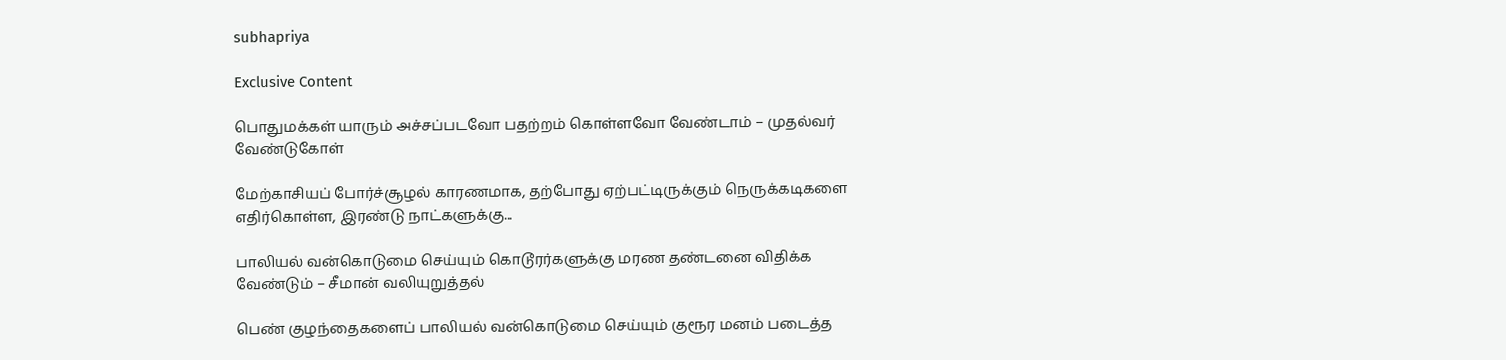subhapriya

Exclusive Content

பொதுமக்கள் யாரும் அச்சப்படவோ பதற்றம் கொள்ளவோ வேண்டாம் – முதல்வர் வேண்டுகோள்

மேற்காசியப் போர்ச்சூழல் காரணமாக, தற்போது ஏற்பட்டிருக்கும் நெருக்கடிகளை எதிர்கொள்ள, இரண்டு நாட்களுக்கு...

பாலியல் வன்கொடுமை செய்யும் கொடூரர்களுக்கு மரண தண்டனை விதிக்க வேண்டும் – சீமான் வலியுறுத்தல்

பெண் குழந்தைகளைப் பாலியல் வன்கொடுமை செய்யும் குரூர மனம் படைத்த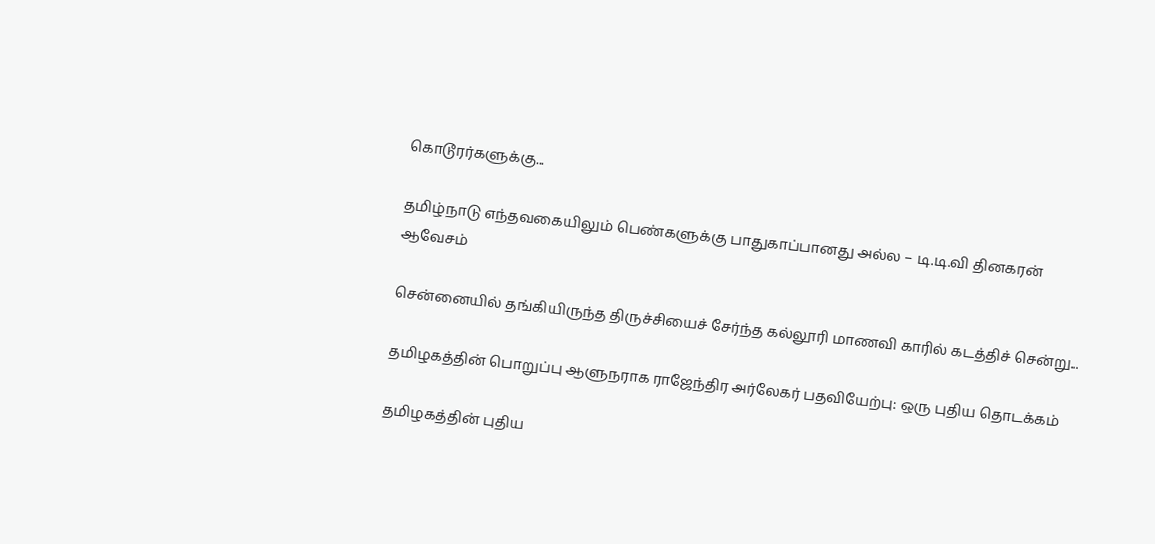கொடூரர்களுக்கு...

தமிழ்நாடு எந்தவகையிலும் பெண்களுக்கு பாதுகாப்பானது அல்ல – டி.டி.வி தினகரன் ஆவேசம்

சென்னையில் தங்கியிருந்த திருச்சியைச் சேர்ந்த கல்லூரி மாணவி காரில் கடத்திச் சென்று...

தமிழகத்தின் பொறுப்பு ஆளுநராக ராஜேந்திர அர்லேகர் பதவியேற்பு: ஒரு புதிய தொடக்கம்

தமிழகத்தின் புதிய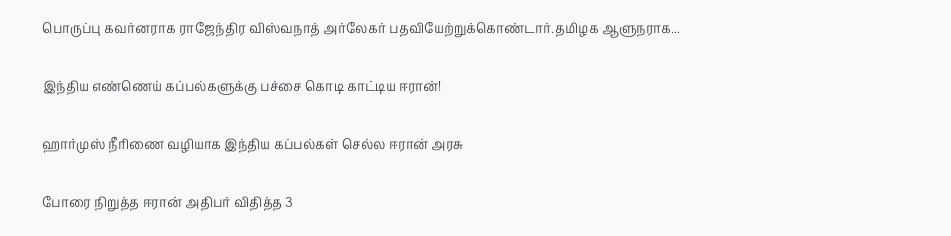பொருப்பு கவர்னராக ராஜேந்திர விஸ்வநாத் அர்லேகர் பதவியேற்றுக்கொண்டார்.தமிழக ஆளுநராக...

இந்திய எண்ணெய் கப்பல்களுக்கு பச்சை கொடி காட்டிய ஈரான்!

ஹார்முஸ் நீரிணை வழியாக இந்திய கப்பல்கள் செல்ல ஈரான் அரசு

போரை நிறுத்த ஈரான் அதிபர் விதித்த 3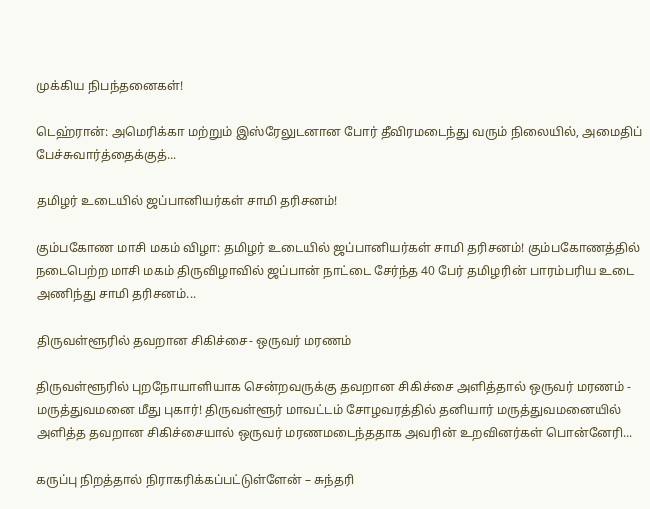முக்கிய நிபந்தனைகள்!

டெஹ்ரான்: அமெரிக்கா மற்றும் இஸ்ரேலுடனான போர் தீவிரமடைந்து வரும் நிலையில், அமைதிப் பேச்சுவார்த்தைக்குத்...

தமிழர் உடையில் ஜப்பானியர்கள் சாமி தரிசனம்!

கும்பகோண மாசி மகம் விழா: தமிழர் உடையில் ஜப்பானியர்கள் சாமி தரிசனம்! கும்பகோணத்தில் நடைபெற்ற மாசி மகம் திருவிழாவில் ஜப்பான் நாட்டை சேர்ந்த 40 பேர் தமிழரின் பாரம்பரிய உடை அணிந்து சாமி தரிசனம்...

திருவள்ளூரில் தவறான சிகிச்சை- ஒருவர் மரணம்

திருவள்ளூரில் புறநோயாளியாக சென்றவருக்கு தவறான சிகிச்சை அளித்தால் ஒருவர் மரணம் - மருத்துவமனை மீது புகார்! திருவள்ளூர் மாவட்டம் சோழவரத்தில் தனியார் மருத்துவமனையில் அளித்த தவறான சிகிச்சையால் ஒருவர் மரணமடைந்ததாக அவரின் உறவினர்கள் பொன்னேரி...

கருப்பு நிறத்தால் நிராகரிக்கப்பட்டுள்ளேன் – சுந்தரி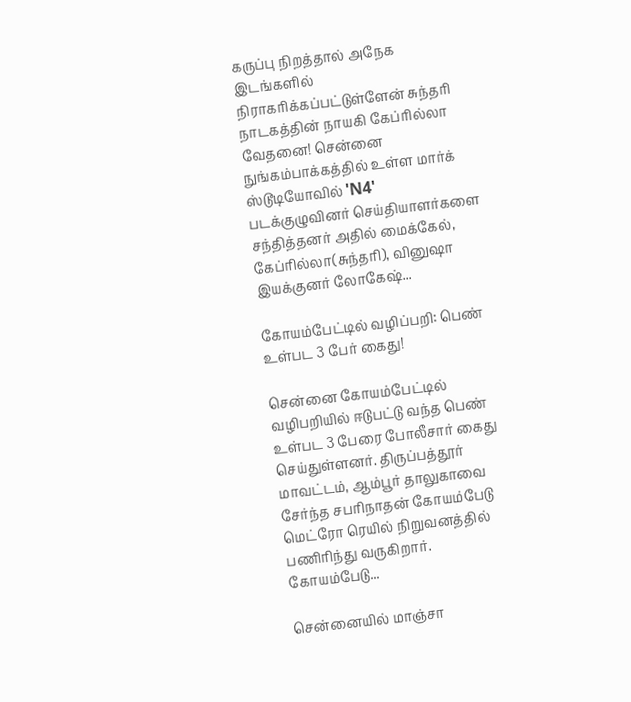கருப்பு நிறத்தால் அநேக இடங்களில் நிராகரிக்கப்பட்டுள்ளேன் சுந்தரி நாடகத்தின் நாயகி கேப்ரில்லா வேதனை! சென்னை நுங்கம்பாக்கத்தில் உள்ள மார்க் ஸ்டூடியோவில் 'N4' படக்குழுவினர் செய்தியாளர்களை சந்தித்தனர் அதில் மைக்கேல், கேப்ரில்லா(சுந்தரி), வினுஷா இயக்குனர் லோகேஷ்...

கோயம்பேட்டில் வழிப்பறி: பெண் உள்பட 3 பேர் கைது!

சென்னை கோயம்பேட்டில் வழிபறியில் ஈடுபட்டு வந்த பெண் உள்பட 3 பேரை போலீசார் கைது செய்துள்ளனர். திருப்பத்தூர் மாவட்டம், ஆம்பூர் தாலுகாவை சேர்ந்த சபரிநாதன் கோயம்பேடு மெட்ரோ ரெயில் நிறுவனத்தில் பணிரிந்து வருகிறார். கோயம்பேடு...

சென்னையில் மாஞ்சா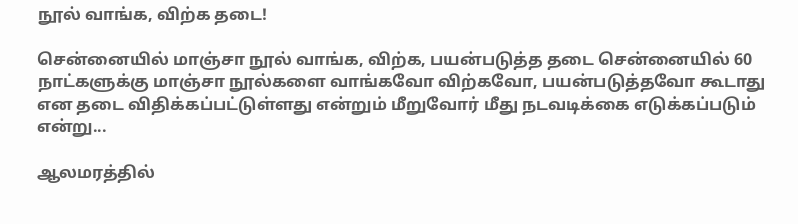நூல் வாங்க, விற்க தடை!

சென்னையில் மாஞ்சா நூல் வாங்க, விற்க, பயன்படுத்த தடை சென்னையில் 60 நாட்களுக்கு மாஞ்சா நூல்களை வாங்கவோ விற்கவோ, பயன்படுத்தவோ கூடாது என தடை விதிக்கப்பட்டுள்ளது என்றும் மீறுவோர் மீது நடவடிக்கை எடுக்கப்படும் என்று...

ஆலமரத்தில்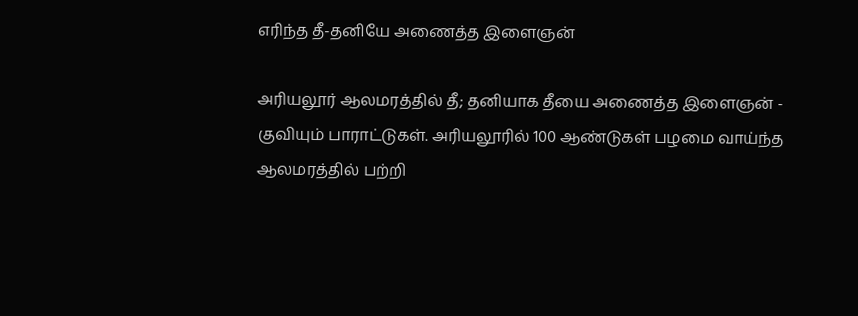எரிந்த தீ-தனியே அணைத்த இளைஞன்

அரியலூர் ஆலமரத்தில் தீ; தனியாக தீயை அணைத்த இளைஞன் - குவியும் பாராட்டுகள். அரியலூரில் 100 ஆண்டுகள் பழமை வாய்ந்த ஆலமரத்தில் பற்றி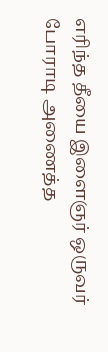எரிந்த தீயை இளைஞர் ஒருவர் போராடி அணைத்த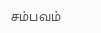சம்பவம்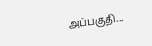அப்பகுதி...